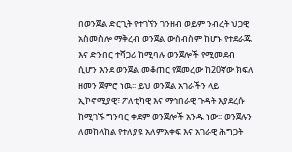በወንጀል ድርጊት የተገኘን ገንዘብ ወይም ንብረት ህጋዊ አስመስሎ ማቅረብ ወንጀል ውስብስም ከሆኑ የተደራጁ እና ድንበር ተሻጋሪ ከሚባሉ ወንጀሎች የሚመደብ ሲሆን እንደ ወንጀል መቆጠር የጀመረው ከ20ኛው ክፍለ ዘመን ጀምሮ ነዉ፡፡ ይህ ወንጀል አገራችን ላይ ኢኮኖሚያዊ፣ ፖለቲካዊ እና ማኅበራዊ ጉዳት እያደረሱ ከሚገኙ ግንባር ቀደም ወንጀሎች አንዱ ነው፡፡ ወንጀሉን ለመከላከል የተለያዩ አለምአቀፍ እና አገራዊ ሕግጋት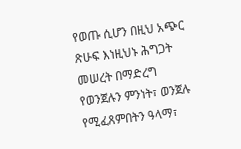የወጡ ሲሆን በዚህ አጭር ጽሁፍ እነዚህኑ ሕግጋት መሠረት በማድረግ የወንጀሉን ምንነት፣ ወንጀሉ የሚፈጸምበትን ዓላማ፣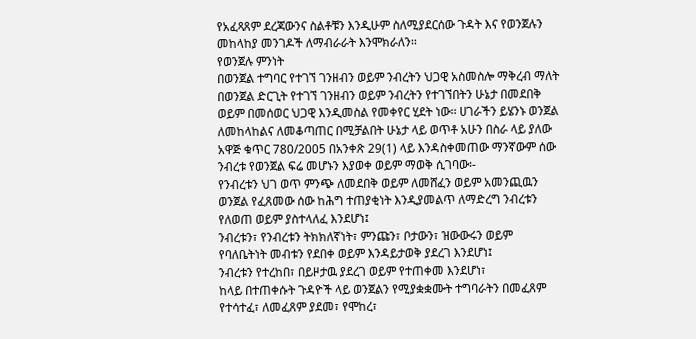የአፈጻጸም ደረጃውንና ስልቶቹን እንዲሁም ስለሚያደርሰው ጉዳት እና የወንጀሉን መከላከያ መንገዶች ለማብራራት እንሞክራለን፡፡
የወንጀሉ ምንነት
በወንጀል ተግባር የተገኘ ገንዘብን ወይም ንብረትን ህጋዊ አስመስሎ ማቅረብ ማለት በወንጀል ድርጊት የተገኘ ገንዘብን ወይም ንብረትን የተገኘበትን ሁኔታ በመደበቅ ወይም በመሰወር ህጋዊ እንዲመስል የመቀየር ሂደት ነው፡፡ ሀገራችን ይሄንኑ ወንጀል ለመከላከልና ለመቆጣጠር በሚቻልበት ሁኔታ ላይ ወጥቶ አሁን በስራ ላይ ያለው አዋጅ ቁጥር 780/2005 በአንቀጽ 29(1) ላይ እንዳስቀመጠው ማንኛውም ሰው ንብረቱ የወንጀል ፍሬ መሆኑን እያወቀ ወይም ማወቅ ሲገባው፡-
የንብረቱን ህገ ወጥ ምንጭ ለመደበቅ ወይም ለመሸፈን ወይም አመንጪዉን ወንጀል የፈጸመው ሰው ከሕግ ተጠያቂነት እንዲያመልጥ ለማድረግ ንብረቱን የለወጠ ወይም ያስተላለፈ እንደሆነ፤
ንብረቱን፣ የንብረቱን ትክክለኛነት፣ ምንጩን፣ ቦታውን፣ ዝውውሩን ወይም የባለቤትነት መብቱን የደበቀ ወይም እንዳይታወቅ ያደረገ እንደሆነ፤
ንብረቱን የተረከበ፣ በይዞታዉ ያደረገ ወይም የተጠቀመ እንደሆነ፣
ከላይ በተጠቀሱት ጉዳዮች ላይ ወንጀልን የሚያቋቋሙት ተግባራትን በመፈጸም የተሳተፈ፣ ለመፈጸም ያደመ፣ የሞከረ፣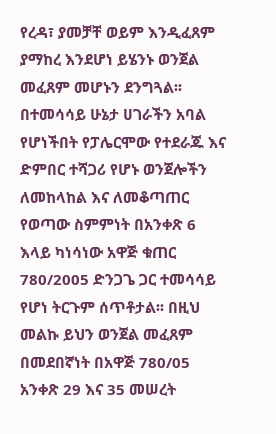የረዳ፣ ያመቻቸ ወይም እንዲፈጸም ያማከረ እንደሆነ ይሄንኑ ወንጀል መፈጸም መሆኑን ደንግጓል፡፡
በተመሳሳይ ሁኔታ ሀገራችን አባል የሆነችበት የፓሌርሞው የተደራጁ እና ድምበር ተሻጋሪ የሆኑ ወንጀሎችን ለመከላከል እና ለመቆጣጠር የወጣው ስምምነት በአንቀጽ 6 እላይ ካነሳነው አዋጅ ቁጠር 780/2005 ድንጋጌ ጋር ተመሳሳይ የሆነ ትርጉም ሰጥቶታል፡፡ በዚህ መልኩ ይህን ወንጀል መፈጸም በመደበኛነት በአዋጅ 780/05 አንቀጽ 29 እና 35 መሠረት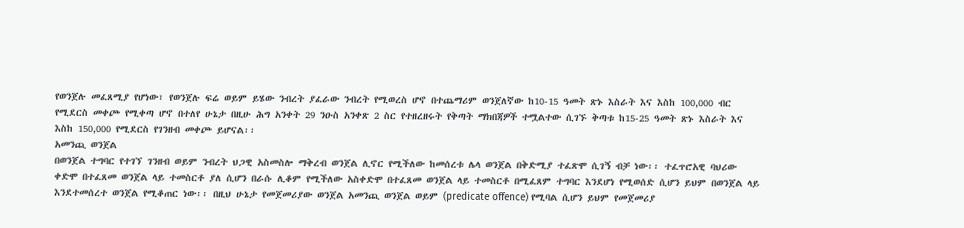የወንጀሉ መፈጸሚያ የሆነው፣ የወንጀሉ ፍሬ ወይም ይሄው ንብረት ያፈራው ንብረት የሚወረስ ሆኖ በተጨማሪም ወንጀለኛው ከ10-15 ዓመት ጽኑ እስራት እና እስከ 100,000 ብር የሚደርስ መቀጮ የሚቀጣ ሆኖ በተለየ ሁኔታ በዚሁ ሕግ አንቀት 29 ንዑስ አንቀጽ 2 ስር የተዘረዘሩት የቅጣት ማክበጃዎች ተሟልተው ሲገኙ ቅጣቱ ከ15-25 ዓመት ጽኑ እስራት እና እስከ 150,000 የሚደርስ የገንዘብ መቀጮ ይሆናል፡፡
አመንጪ ወንጀል
በወንጀል ተግባር የተገኘ ገንዘብ ወይም ንብረት ህጋዊ አስመስሎ ማቅረብ ወንጀል ሊኖር የሚችለው ከመሰረቱ ሌላ ወንጀል በቅድሚያ ተፈጽሞ ሲገኝ ብቻ ነው፡፡ ተፈጥሮአዊ ባህሪው ቀድሞ በተፈጸመ ወንጀል ላይ ተመስርቶ ያለ ሲሆን በራሱ ሊቆም የሚችለው አስቀድሞ በተፈጸመ ወንጀል ላይ ተመስርቶ በሚፈጸም ተግባር እንደሆነ የሚወሰድ ሲሆን ይህም በወንጀል ላይ እንደተመሰረተ ወንጀል የሚቆጠር ነው፡፡ በዚህ ሁኔታ የመጀመሪያው ወንጀል አመንጪ ወንጀል ወይም (predicate offence) የሚባል ሲሆን ይህም የመጀመሪያ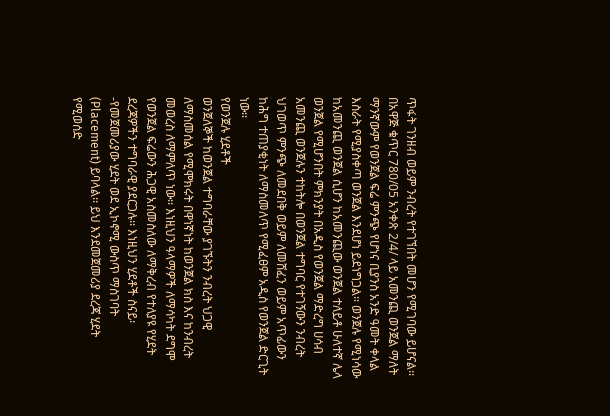ጥፋት ገንዘብ ወይም ንብረት የተገኘበት መሆን የሚገባው ይሆናል፡፡ በአዋጅ ቁጥር 780/05 አንቀጽ 2/4/ ላይ አመንጪ ወንጀል ማለት ማንኛውም የወንጀል ፍሬ ምንጭ የሆነና ቢያንስ አንድ ዓመት ቀላል እስራት የሚያስቀጣ ወንጀል እንደሆነ ይደነግጋል፡፡ ወንጀሉ የሚነሳው ከአመንጪ ወንጀል ሲሆን ከአመንጪው ወንጀል ተለይቶ ሁለተኛ ሌላ ወንጀል የሚሆንበት ምክንያት በአዲስ የወንጀል ማድረግ ሀሳብ አመንጪ ወንጀሉን ተከትሎ በወንጀል ተግባር የተገኝውን ንብረት ህገወጥ ምንጭ ለመደበቅ ወይም ለመሸፈን ወይም አጥፊውን ከሕግ ተጠያቂነት ለማስመለጥ የሚፈፀም አዲስ የወንጀል ድርጊት ነው፡፡
የወንጀሉ ሂደቶች
ወንጀለኞች ከወንጀል ተግባራቸው ያገኙትን ንብረት ህጋዊ ለማስመሰል የሚሞክሩት በዋነኛነት ከወንጀል ክስ እና ከንብረት መወረስ ለማምለጥ ነው፡፡ እነዚህን ዓላማዎች ለማሳካት ደግሞ የወንጀል ፍሬውን ሕጋዊ አስመስለው ለማቅረብ የተለያዩ የሂደት ደረጃዎችን ተግባራዊ ያደርጋሉ፡፡ እነዚህን ሂደቶች ስናይ፡-የመጀመሪያው ሂደት ወደ ኢኮኖሚ ውስጥ ማስገባት (Placement) ይባላል፡፡ ይህ እንደመጀመሪያ ደረጃ ሂደት የሚወሰድ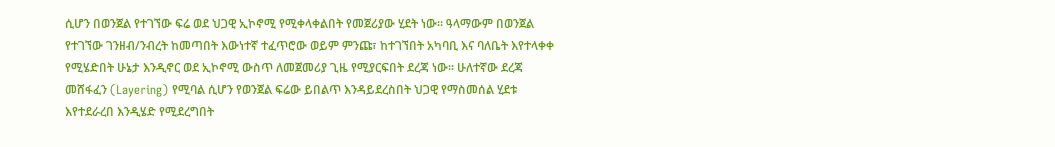ሲሆን በወንጀል የተገኘው ፍሬ ወደ ህጋዊ ኢኮኖሚ የሚቀላቀልበት የመጀሪያው ሂደት ነው፡፡ ዓላማውም በወንጀል የተገኘው ገንዘብ/ንብረት ከመጣበት እውነተኛ ተፈጥሮው ወይም ምንጩ፣ ከተገኘበት አካባቢ እና ባለቤት እየተላቀቀ የሚሄድበት ሁኔታ እንዲኖር ወደ ኢኮኖሚ ውስጥ ለመጀመሪያ ጊዜ የሚያርፍበት ደረጃ ነው፡፡ ሁለተኛው ደረጃ መሸፋፈን (Layering) የሚባል ሲሆን የወንጀል ፍሬው ይበልጥ እንዳይደረስበት ህጋዊ የማስመሰል ሂደቱ እየተደራረበ እንዲሄድ የሚደረግበት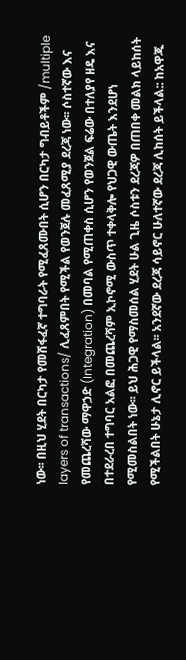ነው፡፡ በዚህ ሂደት በርካታ የመሸፋፈኛ ተግባራት የሚፈጸሙበት ሲሆን በርካታ ግብይቶችም /multiple layers of transactions/ ሊፈጸምበት የሚችል የወንጀሉ መፈጸሚያ ደረጃ ነው፡፡ ሶስተኛው እና የመጨረሻው ማዋኃድ (Integration) በመባል የሚጠቀስ ሲሆን የወንጀል ፍሬው በተለያየ ዘዴ እና በተደራረበ ተግባር አልፎ በመጨረሻም ኢኮኖሚ ውስጥ ተቀላቅሎ የህጋዊ ውጤት እንደሆነ የሚመስልበት ነው፡፡ ይህ ሕጋዊ የማስመሰል ሂደት ሁል ጊዜ ሶስቱን ደረጃዎ በጠበቀ መልክ ላይከሰት የሚችልበት ሁኔታ ሊኖር ይችላል፡፡ አንደኛው ደረጃ ሳይኖር ሁለተኛው ደረጃ ሊከሰት ይችላል:: ከአዋጁ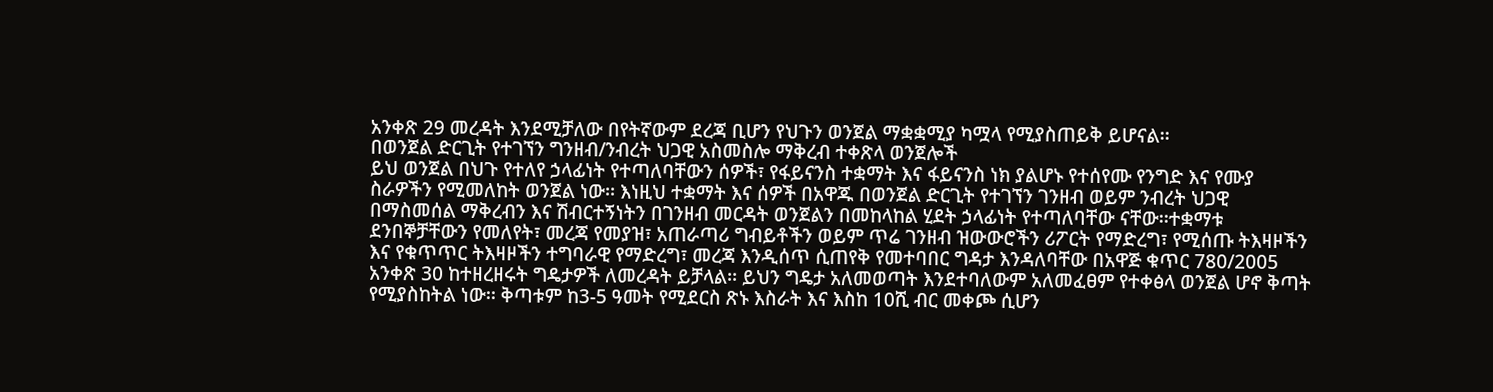አንቀጽ 29 መረዳት እንደሚቻለው በየትኛውም ደረጃ ቢሆን የህጉን ወንጀል ማቋቋሚያ ካሟላ የሚያስጠይቅ ይሆናል፡፡
በወንጀል ድርጊት የተገኘን ግንዘብ/ንብረት ህጋዊ አስመስሎ ማቅረብ ተቀጽላ ወንጀሎች
ይህ ወንጀል በህጉ የተለየ ኃላፊነት የተጣለባቸውን ሰዎች፣ የፋይናንስ ተቋማት እና ፋይናንስ ነክ ያልሆኑ የተሰየሙ የንግድ እና የሙያ ስራዎችን የሚመለከት ወንጀል ነው፡፡ እነዚህ ተቋማት እና ሰዎች በአዋጁ በወንጀል ድርጊት የተገኘን ገንዘብ ወይም ንብረት ህጋዊ በማስመሰል ማቅረብን እና ሽብርተኝነትን በገንዘብ መርዳት ወንጀልን በመከላከል ሂደት ኃላፊነት የተጣለባቸው ናቸው፡፡ተቋማቱ ደንበኞቻቸውን የመለየት፣ መረጃ የመያዝ፣ አጠራጣሪ ግብይቶችን ወይም ጥሬ ገንዘብ ዝውውሮችን ሪፖርት የማድረግ፣ የሚሰጡ ትእዛዞችን እና የቁጥጥር ትእዛዞችን ተግባራዊ የማድረግ፣ መረጃ እንዲሰጥ ሲጠየቅ የመተባበር ግዳታ እንዳለባቸው በአዋጅ ቁጥር 780/2005 አንቀጽ 30 ከተዘረዘሩት ግዴታዎች ለመረዳት ይቻላል፡፡ ይህን ግዴታ አለመወጣት እንደተባለውም አለመፈፀም የተቀፅላ ወንጀል ሆኖ ቅጣት የሚያስከትል ነው፡፡ ቅጣቱም ከ3-5 ዓመት የሚደርስ ጽኑ እስራት እና እስከ 10ሺ ብር መቀጮ ሲሆን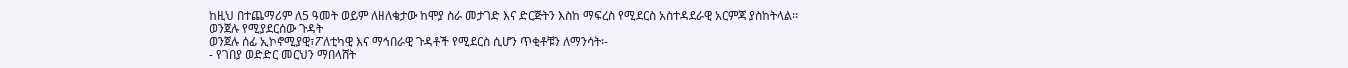ከዚህ በተጨማሪም ለ5 ዓመት ወይም ለዘለቄታው ከሞያ ስራ መታገድ እና ድርጅትን እስከ ማፍረስ የሚደርስ አስተዳደራዊ አርምጃ ያስከትላል፡፡
ወንጀሉ የሚያደርሰው ጉዳት
ወንጀሉ ሰፊ ኢኮኖሚያዊ፣ፖለቲካዊ እና ማኅበራዊ ጉዳቶች የሚደርስ ሲሆን ጥቂቶቹን ለማንሳት፡-
- የገበያ ወድድር መርህን ማበላሸት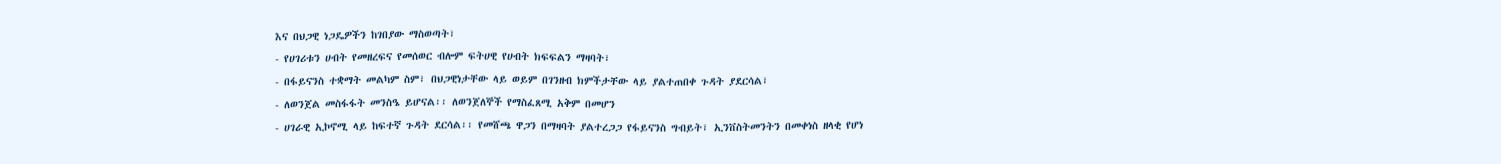እና በህጋዊ ነጋዴዎችን ከገበያው ማስወጣት፣
- የሀገሪቱን ሀብት የመዘረፍና የመሰወር ብሎም ፍትሀዊ የሀብት ክፍፍልን ማዛባት፣
- በፋይናንስ ተቋማት መልካም ስም፣ በህጋዊነታቸው ላይ ወይም በገንዘብ ክምችታቸው ላይ ያልተጠበቀ ጉዳት ያደርሳል፣
- ለወንጀል መስፋፋት መንስዔ ይሆናል፡፡ ለወንጀለኞች የማስፈጸሚ አቅም በመሆን
- ሀገራዊ ኢኮኖሚ ላይ ከፍተኛ ጉዳት ደርሳል፡፡ የመሸጫ ዋጋን በማዛባት ያልተረጋጋ የፋይናንስ ግብይት፣ ኢንቨስትመንትን በመቀነስ ዘላቂ የሆነ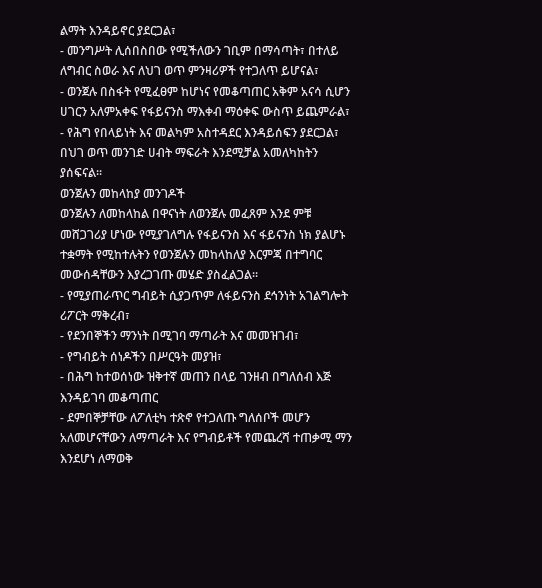ልማት እንዳይኖር ያደርጋል፣
- መንግሥት ሊሰበስበው የሚችለውን ገቢም በማሳጣት፣ በተለይ ለግብር ስወራ እና ለህገ ወጥ ምንዛሪዎች የተጋለጥ ይሆናል፣
- ወንጀሉ በስፋት የሚፈፀም ከሆነና የመቆጣጠር አቅም አናሳ ሲሆን ሀገርን አለምአቀፍ የፋይናንስ ማእቀብ ማዕቀፍ ውስጥ ይጨምራል፣
- የሕግ የበላይነት እና መልካም አስተዳደር እንዳይሰፍን ያደርጋል፣ በህገ ወጥ መንገድ ሀብት ማፍራት እንደሚቻል አመለካከትን ያሰፍናል፡፡
ወንጀሉን መከላከያ መንገዶች
ወንጀሉን ለመከላከል በዋናነት ለወንጀሉ መፈጸም እንደ ምቹ መሸጋገሪያ ሆነው የሚያገለግሉ የፋይናንስ እና ፋይናንስ ነክ ያልሆኑ ተቋማት የሚከተሉትን የወንጀሉን መከላከለያ እርምጃ በተግባር መውሰዳቸውን እያረጋገጡ መሄድ ያስፈልጋል፡፡
- የሚያጠራጥር ግብይት ሲያጋጥም ለፋይናንስ ደኅንነት አገልግሎት ሪፖርት ማቅረብ፣
- የደንበኞችን ማንነት በሚገባ ማጣራት እና መመዝገብ፣
- የግብይት ሰነዶችን በሥርዓት መያዝ፣
- በሕግ ከተወሰነው ዝቅተኛ መጠን በላይ ገንዘብ በግለሰብ እጅ እንዳይገባ መቆጣጠር
- ደምበኞቻቸው ለፖለቲካ ተጽኖ የተጋለጡ ግለሰቦች መሆን አለመሆናቸውን ለማጣራት እና የግብይቶች የመጨረሻ ተጠቃሚ ማን እንደሆነ ለማወቅ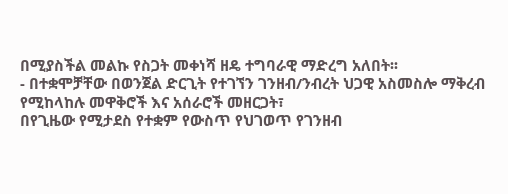በሚያስችል መልኩ የስጋት መቀነሻ ዘዴ ተግባራዊ ማድረግ አለበት፡፡
- በተቋሞቻቸው በወንጀል ድርጊት የተገኘን ገንዘብ/ንብረት ህጋዊ አስመስሎ ማቅረብ የሚከላከሉ መዋቅሮች እና አሰራሮች መዘርጋት፣
በየጊዜው የሚታደስ የተቋም የውስጥ የህገወጥ የገንዘብ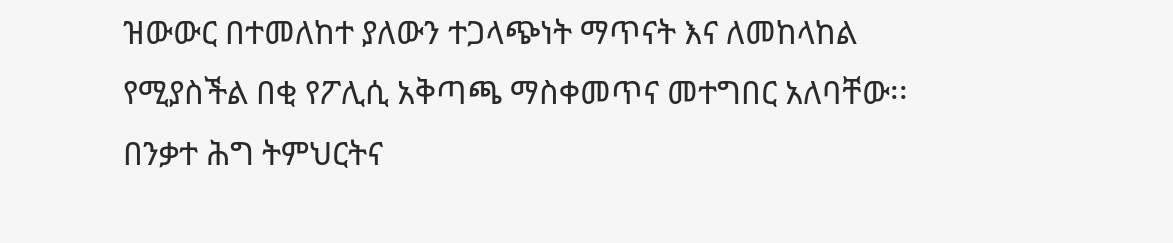ዝውውር በተመለከተ ያለውን ተጋላጭነት ማጥናት እና ለመከላከል የሚያስችል በቂ የፖሊሲ አቅጣጫ ማስቀመጥና መተግበር አለባቸው፡፡
በንቃተ ሕግ ትምህርትና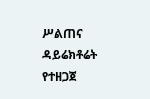ሥልጠና ዳይሬክቶሬት የተዘጋጀ